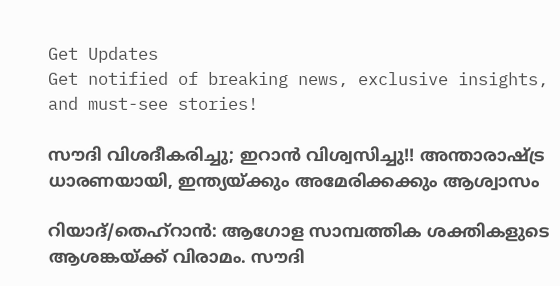Get Updates
Get notified of breaking news, exclusive insights, and must-see stories!

സൗദി വിശദീകരിച്ചു; ഇറാന്‍ വിശ്വസിച്ചു!! അന്താരാഷ്ട്ര ധാരണയായി, ഇന്ത്യയ്ക്കും അമേരിക്കക്കും ആശ്വാസം

റിയാദ്/തെഹ്‌റാന്‍: ആഗോള സാമ്പത്തിക ശക്തികളുടെ ആശങ്കയ്ക്ക് വിരാമം. സൗദി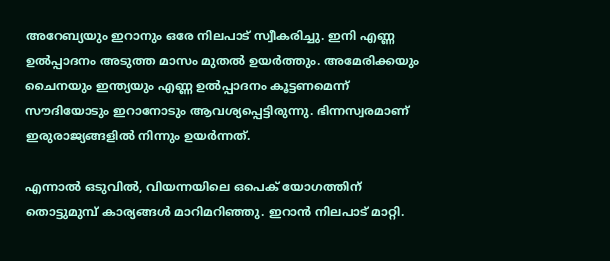അറേബ്യയും ഇറാനും ഒരേ നിലപാട് സ്വീകരിച്ചു. ഇനി എണ്ണ ഉല്‍പ്പാദനം അടുത്ത മാസം മുതല്‍ ഉയര്‍ത്തും. അമേരിക്കയും ചൈനയും ഇന്ത്യയും എണ്ണ ഉല്‍പ്പാദനം കൂട്ടണമെന്ന് സൗദിയോടും ഇറാനോടും ആവശ്യപ്പെട്ടിരുന്നു. ഭിന്നസ്വരമാണ് ഇരുരാജ്യങ്ങളില്‍ നിന്നും ഉയര്‍ന്നത്.

എന്നാല്‍ ഒടുവില്‍, വിയന്നയിലെ ഒപെക് യോഗത്തിന് തൊട്ടുമുമ്പ് കാര്യങ്ങള്‍ മാറിമറിഞ്ഞു. ഇറാന്‍ നിലപാട് മാറ്റി.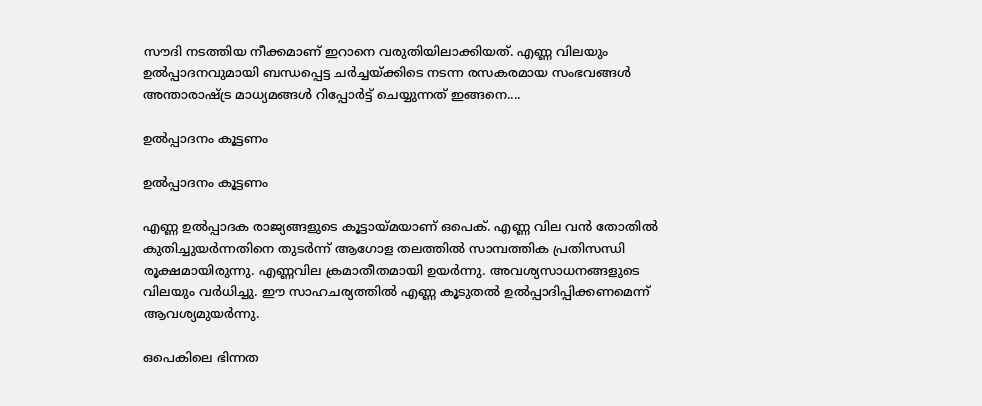സൗദി നടത്തിയ നീക്കമാണ് ഇറാനെ വരുതിയിലാക്കിയത്. എണ്ണ വിലയും ഉല്‍പ്പാദനവുമായി ബന്ധപ്പെട്ട ചര്‍ച്ചയ്ക്കിടെ നടന്ന രസകരമായ സംഭവങ്ങള്‍ അന്താരാഷ്ട്ര മാധ്യമങ്ങള്‍ റിപ്പോര്‍ട്ട് ചെയ്യുന്നത് ഇങ്ങനെ....

ഉല്‍പ്പാദനം കൂട്ടണം

ഉല്‍പ്പാദനം കൂട്ടണം

എണ്ണ ഉല്‍പ്പാദക രാജ്യങ്ങളുടെ കൂട്ടായ്മയാണ് ഒപെക്. എണ്ണ വില വന്‍ തോതില്‍ കുതിച്ചുയര്‍ന്നതിനെ തുടര്‍ന്ന് ആഗോള തലത്തില്‍ സാമ്പത്തിക പ്രതിസന്ധി രൂക്ഷമായിരുന്നു. എണ്ണവില ക്രമാതീതമായി ഉയര്‍ന്നു. അവശ്യസാധനങ്ങളുടെ വിലയും വര്‍ധിച്ചു. ഈ സാഹചര്യത്തില്‍ എണ്ണ കൂടുതല്‍ ഉല്‍പ്പാദിപ്പിക്കണമെന്ന് ആവശ്യമുയര്‍ന്നു.

ഒപെകിലെ ഭിന്നത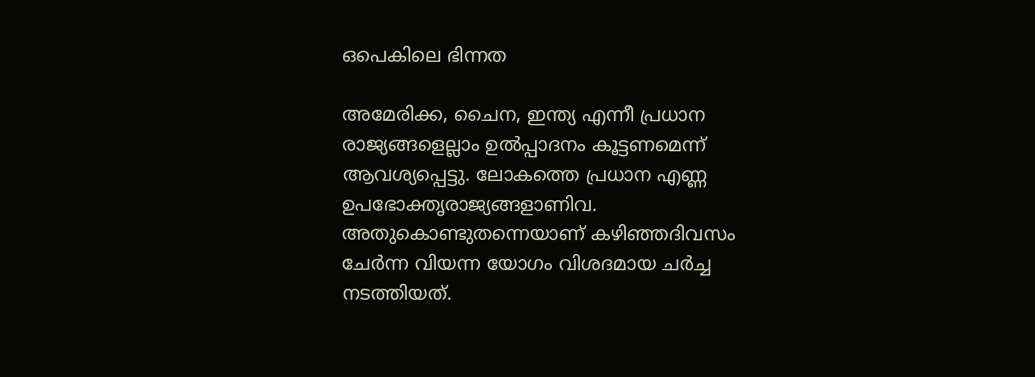ഒപെകിലെ ഭിന്നത

അമേരിക്ക, ചൈന, ഇന്ത്യ എന്നീ പ്രധാന രാജ്യങ്ങളെല്ലാം ഉല്‍പ്പാദനം കൂട്ടണമെന്ന് ആവശ്യപ്പെട്ടു. ലോകത്തെ പ്രധാന എണ്ണ ഉപഭോക്തൃരാജ്യങ്ങളാണിവ. അതുകൊണ്ടുതന്നെയാണ് കഴിഞ്ഞദിവസം ചേര്‍ന്ന വിയന്ന യോഗം വിശദമായ ചര്‍ച്ച നടത്തിയത്.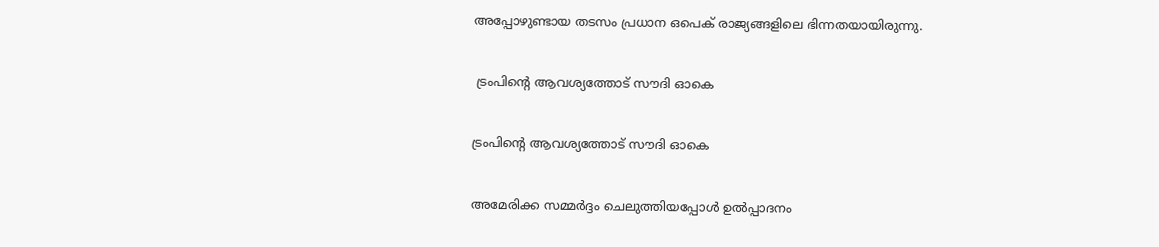അപ്പോഴുണ്ടായ തടസം പ്രധാന ഒപെക് രാജ്യങ്ങളിലെ ഭിന്നതയായിരുന്നു.

 ട്രംപിന്റെ ആവശ്യത്തോട് സൗദി ഓകെ

ട്രംപിന്റെ ആവശ്യത്തോട് സൗദി ഓകെ

അമേരിക്ക സമ്മര്‍ദ്ദം ചെലുത്തിയപ്പോള്‍ ഉല്‍പ്പാദനം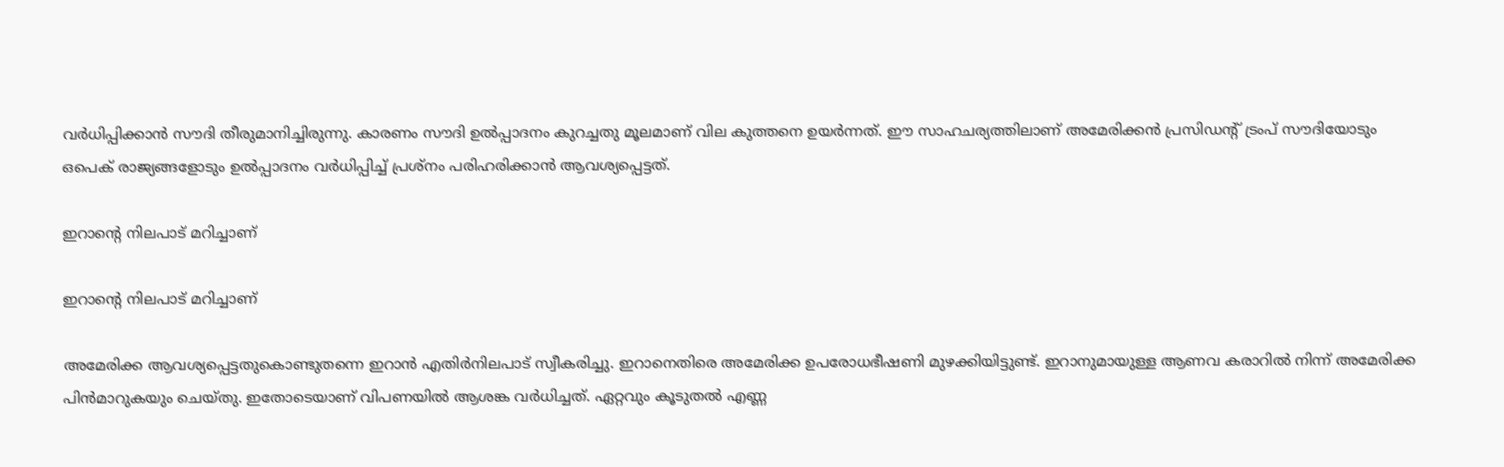വര്‍ധിപ്പിക്കാന്‍ സൗദി തീരുമാനിച്ചിരുന്നു. കാരണം സൗദി ഉല്‍പ്പാദനം കുറച്ചതു മൂലമാണ് വില കുത്തനെ ഉയര്‍ന്നത്. ഈ സാഹചര്യത്തിലാണ് അമേരിക്കന്‍ പ്രസിഡന്റ് ട്രംപ് സൗദിയോടും ഒപെക് രാജ്യങ്ങളോടും ഉല്‍പ്പാദനം വര്‍ധിപ്പിച്ച് പ്രശ്‌നം പരിഹരിക്കാന്‍ ആവശ്യപ്പെട്ടത്.

ഇറാന്റെ നിലപാട് മറിച്ചാണ്

ഇറാന്റെ നിലപാട് മറിച്ചാണ്

അമേരിക്ക ആവശ്യപ്പെട്ടതുകൊണ്ടുതന്നെ ഇറാന്‍ എതിര്‍നിലപാട് സ്വീകരിച്ചു. ഇറാനെതിരെ അമേരിക്ക ഉപരോധഭീഷണി മുഴക്കിയിട്ടുണ്ട്. ഇറാനുമായുള്ള ആണവ കരാറില്‍ നിന്ന് അമേരിക്ക പിന്‍മാറുകയും ചെയ്തു. ഇതോടെയാണ് വിപണയില്‍ ആശങ്ക വര്‍ധിച്ചത്. ഏറ്റവും കൂടുതല്‍ എണ്ണ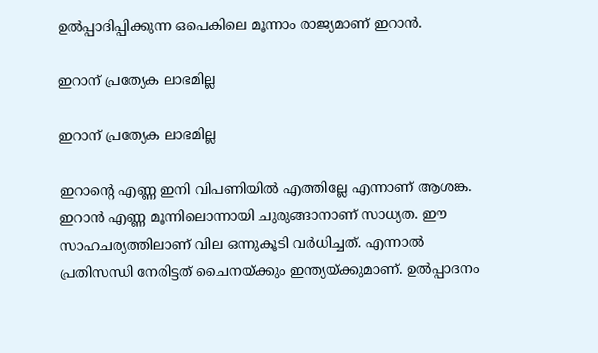ഉല്‍പ്പാദിപ്പിക്കുന്ന ഒപെകിലെ മൂന്നാം രാജ്യമാണ് ഇറാന്‍.

ഇറാന് പ്രത്യേക ലാഭമില്ല

ഇറാന് പ്രത്യേക ലാഭമില്ല

ഇറാന്റെ എണ്ണ ഇനി വിപണിയില്‍ എത്തില്ലേ എന്നാണ് ആശങ്ക. ഇറാന്‍ എണ്ണ മൂന്നിലൊന്നായി ചുരുങ്ങാനാണ് സാധ്യത. ഈ സാഹചര്യത്തിലാണ് വില ഒന്നുകൂടി വര്‍ധിച്ചത്. എന്നാല്‍ പ്രതിസന്ധി നേരിട്ടത് ചൈനയ്ക്കും ഇന്ത്യയ്ക്കുമാണ്. ഉല്‍പ്പാദനം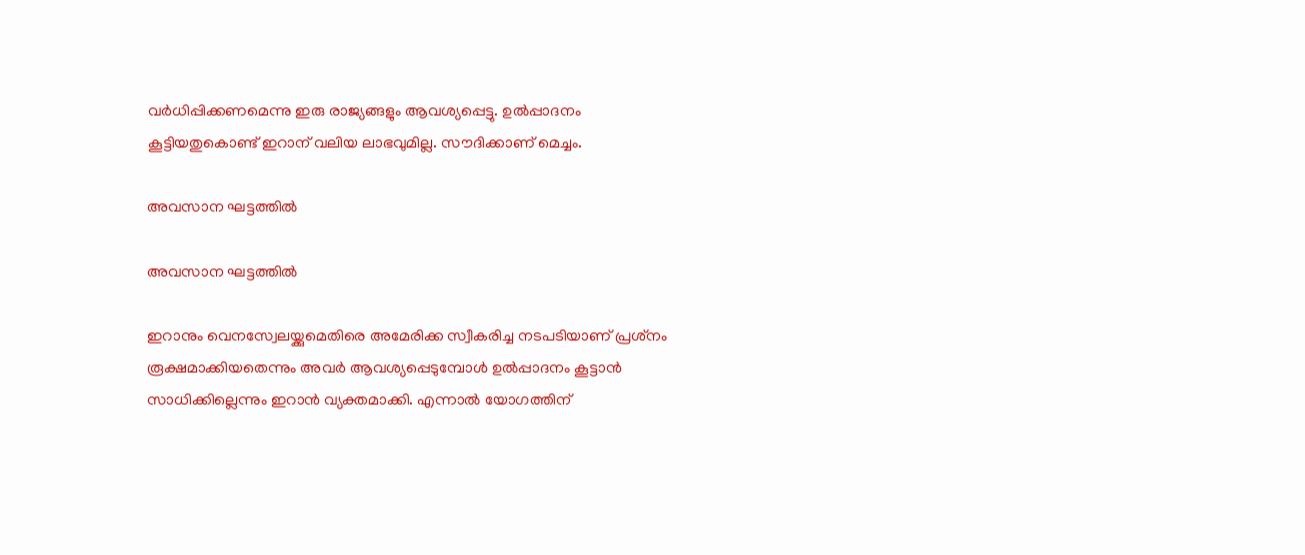വര്‍ധിപ്പിക്കണമെന്നു ഇരു രാജ്യങ്ങളും ആവശ്യപ്പെട്ടു. ഉല്‍പ്പാദനം കൂട്ടിയതുകൊണ്ട് ഇറാന് വലിയ ലാഭവുമില്ല. സൗദിക്കാണ് മെച്ചം.

അവസാന ഘട്ടത്തില്‍

അവസാന ഘട്ടത്തില്‍

ഇറാനും വെനസ്വേലയ്ക്കുമെതിരെ അമേരിക്ക സ്വീകരിച്ച നടപടിയാണ് പ്രശ്‌നം രൂക്ഷമാക്കിയതെന്നും അവര്‍ ആവശ്യപ്പെടുമ്പോള്‍ ഉല്‍പ്പാദനം കൂട്ടാന്‍ സാധിക്കില്ലെന്നും ഇറാന്‍ വ്യക്തമാക്കി. എന്നാല്‍ യോഗത്തിന്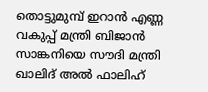തൊട്ടുമുമ്പ് ഇറാന്‍ എണ്ണ വകുപ്പ് മന്ത്രി ബിജാന്‍ സാങ്കനിയെ സൗദി മന്ത്രി ഖാലിദ് അല്‍ ഫാലിഹ്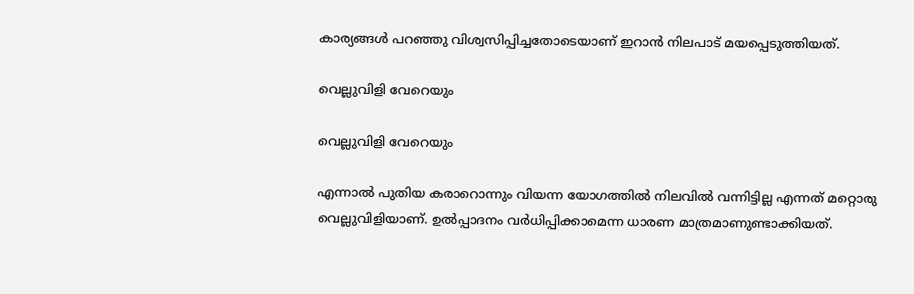കാര്യങ്ങള്‍ പറഞ്ഞു വിശ്വസിപ്പിച്ചതോടെയാണ് ഇറാന്‍ നിലപാട് മയപ്പെടുത്തിയത്.

വെല്ലുവിളി വേറെയും

വെല്ലുവിളി വേറെയും

എന്നാല്‍ പുതിയ കരാറൊന്നും വിയന്ന യോഗത്തില്‍ നിലവില്‍ വന്നിട്ടില്ല എന്നത് മറ്റൊരു വെല്ലുവിളിയാണ്. ഉല്‍പ്പാദനം വര്‍ധിപ്പിക്കാമെന്ന ധാരണ മാത്രമാണുണ്ടാക്കിയത്.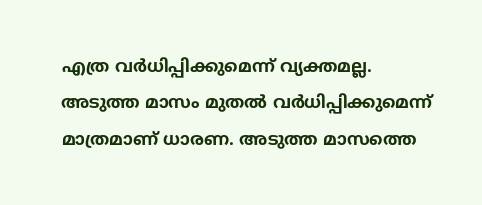എത്ര വര്‍ധിപ്പിക്കുമെന്ന് വ്യക്തമല്ല. അടുത്ത മാസം മുതല്‍ വര്‍ധിപ്പിക്കുമെന്ന് മാത്രമാണ് ധാരണ. അടുത്ത മാസത്തെ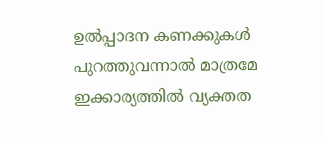ഉല്‍പ്പാദന കണക്കുകള്‍ പുറത്തുവന്നാല്‍ മാത്രമേ ഇക്കാര്യത്തില്‍ വ്യക്തത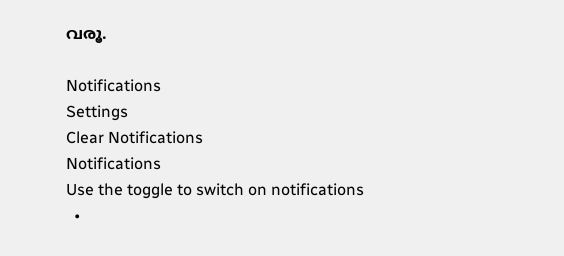വരൂ.

Notifications
Settings
Clear Notifications
Notifications
Use the toggle to switch on notifications
  •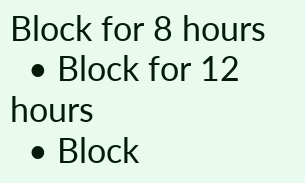Block for 8 hours
  • Block for 12 hours
  • Block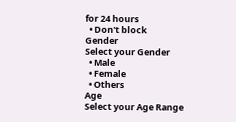for 24 hours
  • Don't block
Gender
Select your Gender
  • Male
  • Female
  • Others
Age
Select your Age Range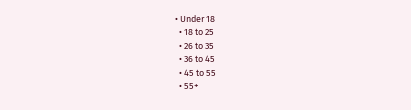• Under 18
  • 18 to 25
  • 26 to 35
  • 36 to 45
  • 45 to 55
  • 55+